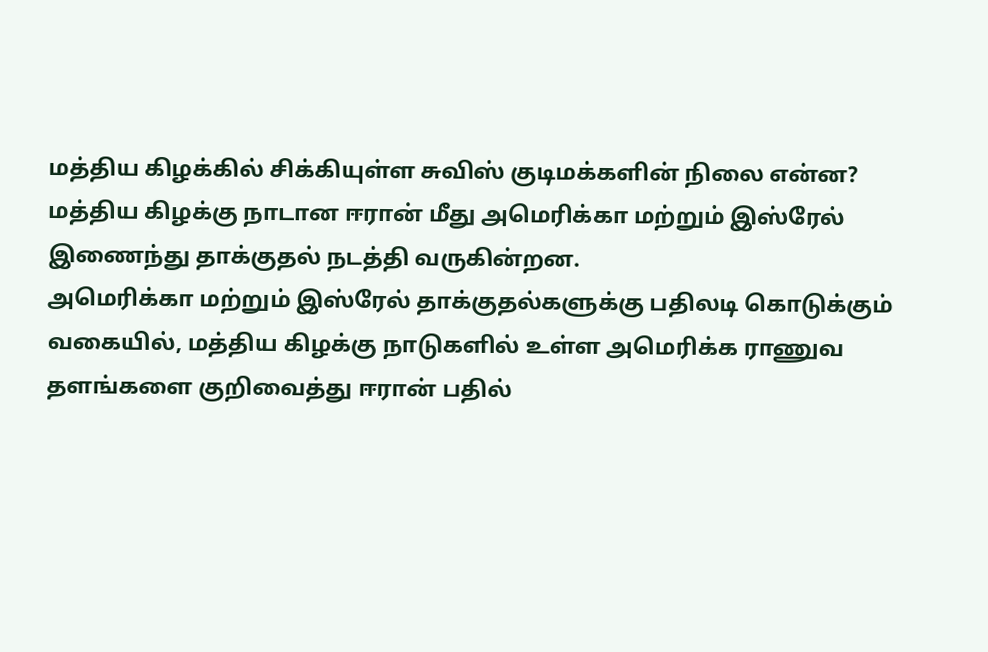மத்திய கிழக்கில் சிக்கியுள்ள சுவிஸ் குடிமக்களின் நிலை என்ன?
மத்திய கிழக்கு நாடான ஈரான் மீது அமெரிக்கா மற்றும் இஸ்ரேல் இணைந்து தாக்குதல் நடத்தி வருகின்றன.
அமெரிக்கா மற்றும் இஸ்ரேல் தாக்குதல்களுக்கு பதிலடி கொடுக்கும் வகையில், மத்திய கிழக்கு நாடுகளில் உள்ள அமெரிக்க ராணுவ தளங்களை குறிவைத்து ஈரான் பதில்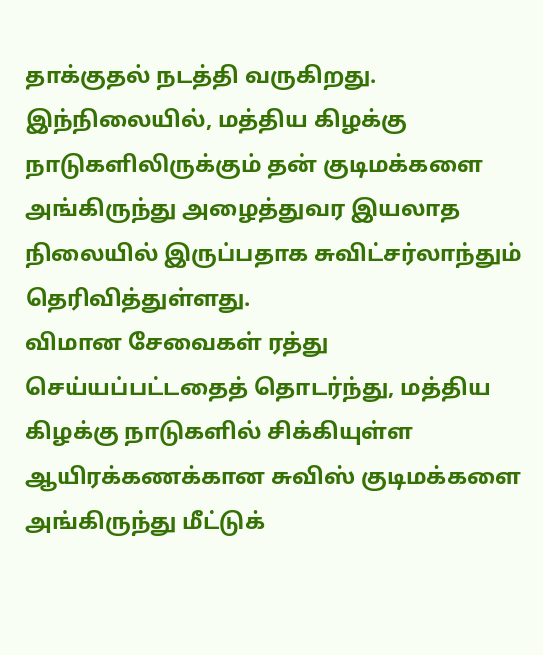தாக்குதல் நடத்தி வருகிறது.
இந்நிலையில், மத்திய கிழக்கு நாடுகளிலிருக்கும் தன் குடிமக்களை அங்கிருந்து அழைத்துவர இயலாத நிலையில் இருப்பதாக சுவிட்சர்லாந்தும் தெரிவித்துள்ளது.
விமான சேவைகள் ரத்து செய்யப்பட்டதைத் தொடர்ந்து, மத்திய கிழக்கு நாடுகளில் சிக்கியுள்ள ஆயிரக்கணக்கான சுவிஸ் குடிமக்களை அங்கிருந்து மீட்டுக்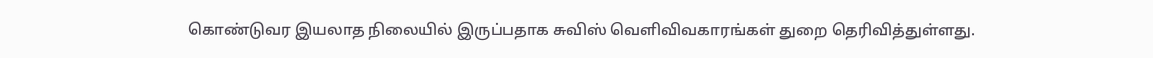கொண்டுவர இயலாத நிலையில் இருப்பதாக சுவிஸ் வெளிவிவகாரங்கள் துறை தெரிவித்துள்ளது.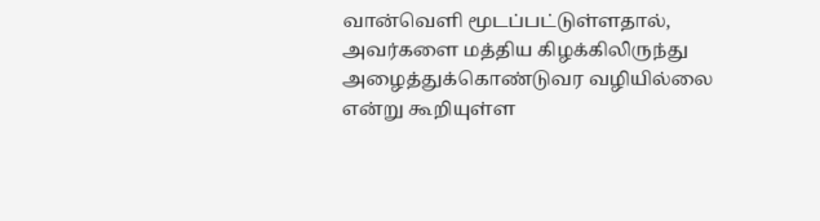வான்வெளி மூடப்பட்டுள்ளதால், அவர்களை மத்திய கிழக்கிலிருந்து அழைத்துக்கொண்டுவர வழியில்லை என்று கூறியுள்ள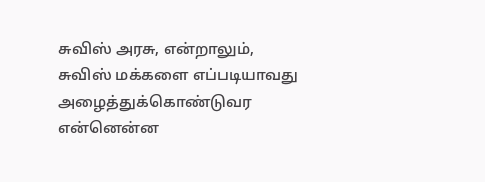சுவிஸ் அரசு, என்றாலும், சுவிஸ் மக்களை எப்படியாவது அழைத்துக்கொண்டுவர என்னென்ன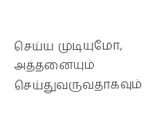செய்ய முடியுமோ, அத்தனையும் செய்துவருவதாகவும்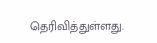தெரிவித்துள்ளது.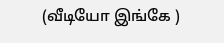(வீடியோ இங்கே )